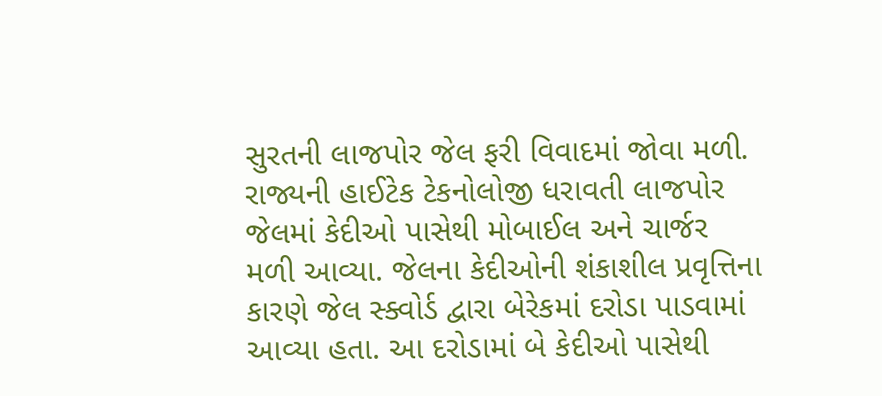સુરતની લાજપોર જેલ ફરી વિવાદમાં જોવા મળી. રાજ્યની હાઈટેક ટેકનોલોજી ધરાવતી લાજપોર જેલમાં કેદીઓ પાસેથી મોબાઈલ અને ચાર્જર મળી આવ્યા. જેલના કેદીઓની શંકાશીલ પ્રવૃત્તિના કારણે જેલ સ્ક્વોર્ડ દ્વારા બેરેકમાં દરોડા પાડવામાં આવ્યા હતા. આ દરોડામાં બે કેદીઓ પાસેથી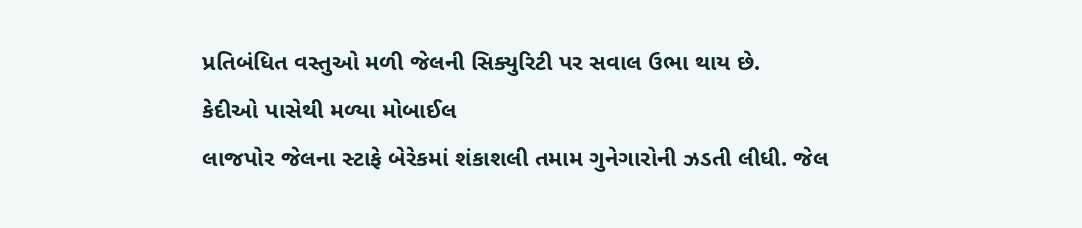પ્રતિબંધિત વસ્તુઓ મળી જેલની સિક્યુરિટી પર સવાલ ઉભા થાય છે.
કેદીઓ પાસેથી મળ્યા મોબાઈલ
લાજપોર જેલના સ્ટાફે બેરેકમાં શંકાશલી તમામ ગુનેગારોની ઝડતી લીધી. જેલ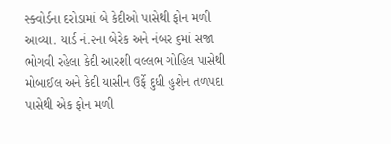સ્ક્વોર્ડના દરોડામાં બે કેદીઓ પાસેથી ફોન મળી આવ્યા. યાર્ડ નં.૨ના બેરેક અને નંબર ૬માં સજા ભોગવી રહેલા કેદી આરશી વલ્લભ ગોહિલ પાસેથી મોબાઈલ અને કેદી યાસીન ઉર્ફે દુધી હુશેન તળપદા પાસેથી એક ફોન મળી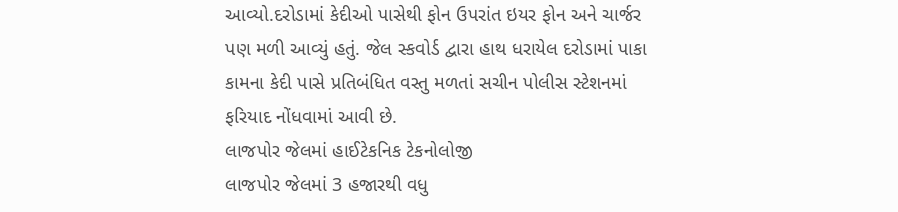આવ્યો.દરોડામાં કેદીઓ પાસેથી ફોન ઉપરાંત ઇયર ફોન અને ચાર્જર પણ મળી આવ્યું હતું. જેલ સ્કવોર્ડ દ્વારા હાથ ધરાયેલ દરોડામાં પાકા કામના કેદી પાસે પ્રતિબંધિત વસ્તુ મળતાં સચીન પોલીસ સ્ટેશનમાં ફરિયાદ નોંધવામાં આવી છે.
લાજપોર જેલમાં હાઈટેકનિક ટેકનોલોજી
લાજપોર જેલમાં 3 હજારથી વધુ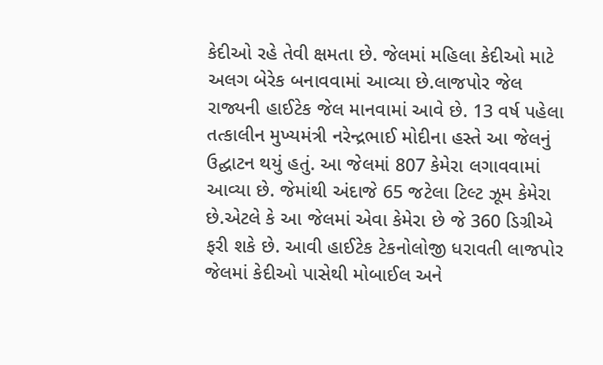કેદીઓ રહે તેવી ક્ષમતા છે. જેલમાં મહિલા કેદીઓ માટે અલગ બેરેક બનાવવામાં આવ્યા છે.લાજપોર જેલ રાજ્યની હાઈટેક જેલ માનવામાં આવે છે. 13 વર્ષ પહેલા તત્કાલીન મુખ્યમંત્રી નરેન્દ્રભાઈ મોદીના હસ્તે આ જેલનું ઉદ્ઘાટન થયું હતું. આ જેલમાં 807 કેમેરા લગાવવામાં આવ્યા છે. જેમાંથી અંદાજે 65 જટેલા ટિલ્ટ ઝૂમ કેમેરા છે.એટલે કે આ જેલમાં એવા કેમેરા છે જે 360 ડિગ્રીએ ફરી શકે છે. આવી હાઈટેક ટેકનોલોજી ધરાવતી લાજપોર જેલમાં કેદીઓ પાસેથી મોબાઈલ અને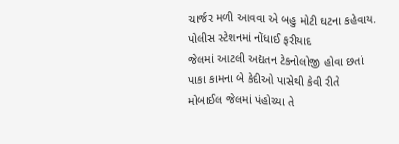ચાર્જર મળી આવવા એ બહુ મોટી ઘટના કહેવાય.
પોલીસ સ્ટેશનમાં નોંધાઈ ફરીયાદ
જેલમાં આટલી અદ્યતન ટેકનોલોજી હોવા છતાં પાકા કામના બે કેદીઓ પાસેથી કેવી રીતે મોબાઈલ જેલમાં પંહોચ્યા તે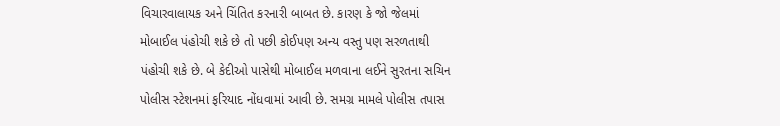વિચારવાલાયક અને ચિંતિત કરનારી બાબત છે. કારણ કે જો જેલમાં મોબાઈલ પંહોચી શકે છે તો પછી કોઈપણ અન્ય વસ્તુ પણ સરળતાથી પંહોચી શકે છે. બે કેદીઓ પાસેથી મોબાઈલ મળવાના લઈને સુરતના સચિન પોલીસ સ્ટેશનમાં ફરિયાદ નોંધવામાં આવી છે. સમગ્ર મામલે પોલીસ તપાસ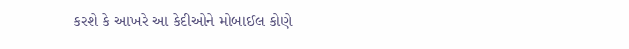કરશે કે આખરે આ કેદીઓને મોબાઈલ કોણે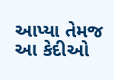આપ્યા તેમજ આ કેદીઓ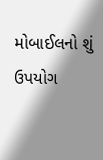મોબાઈલનો શું ઉપયોગ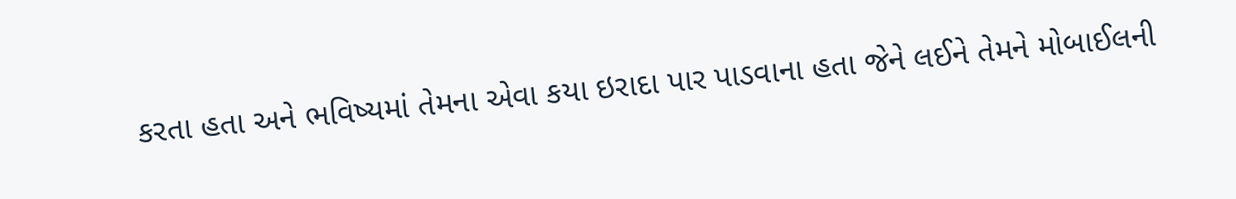કરતા હતા અને ભવિષ્યમાં તેમના એવા કયા ઇરાદા પાર પાડવાના હતા જેને લઈને તેમને મોબાઈલની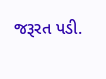જરૂરત પડી.